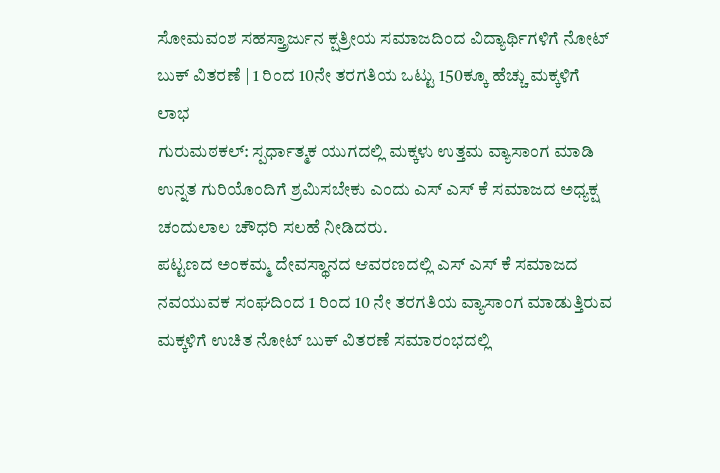ಸೋಮವಂಶ ಸಹಸ್ತ್ರಾರ್ಜುನ ಕ್ಷತ್ರೀಯ ಸಮಾಜದಿಂದ ವಿದ್ಯಾರ್ಥಿಗಳಿಗೆ ನೋಟ್ ಬುಕ್ ವಿತರಣೆ | 1 ರಿಂದ 10ನೇ ತರಗತಿಯ ಒಟ್ಟು 150ಕ್ಕೂ ಹೆಚ್ಚು ಮಕ್ಕಳಿಗೆ ಲಾಭ
ಗುರುಮಠಕಲ್: ಸ್ಪರ್ಧಾತ್ಮಕ ಯುಗದಲ್ಲಿ ಮಕ್ಕಳು ಉತ್ತಮ ವ್ಯಾಸಾಂಗ ಮಾಡಿ ಉನ್ನತ ಗುರಿಯೊಂದಿಗೆ ಶ್ರಮಿಸಬೇಕು ಎಂದು ಎಸ್ ಎಸ್ ಕೆ ಸಮಾಜದ ಅಧ್ಯಕ್ಷ ಚಂದುಲಾಲ ಚೌಧರಿ ಸಲಹೆ ನೀಡಿದರು.
ಪಟ್ಟಣದ ಅಂಕಮ್ಮ ದೇವಸ್ಥಾನದ ಆವರಣದಲ್ಲಿ ಎಸ್ ಎಸ್ ಕೆ ಸಮಾಜದ ನವಯುವಕ ಸಂಘದಿಂದ 1 ರಿಂದ 10 ನೇ ತರಗತಿಯ ವ್ಯಾಸಾಂಗ ಮಾಡುತ್ತಿರುವ ಮಕ್ಕಳಿಗೆ ಉಚಿತ ನೋಟ್ ಬುಕ್ ವಿತರಣೆ ಸಮಾರಂಭದಲ್ಲಿ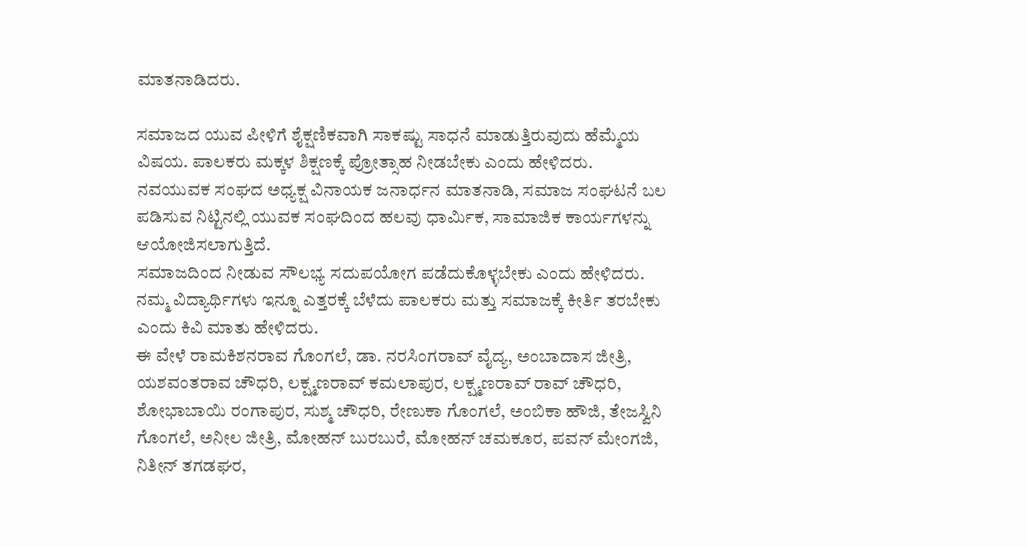ಮಾತನಾಡಿದರು.

ಸಮಾಜದ ಯುವ ಪೀಳಿಗೆ ಶೈಕ್ಷಣಿಕವಾಗಿ ಸಾಕಷ್ಟು ಸಾಧನೆ ಮಾಡುತ್ತಿರುವುದು ಹೆಮ್ಮೆಯ ವಿಷಯ. ಪಾಲಕರು ಮಕ್ಕಳ ಶಿಕ್ಷಣಕ್ಕೆ ಪ್ರೋತ್ಸಾಹ ನೀಡಬೇಕು ಎಂದು ಹೇಳಿದರು.
ನವಯುವಕ ಸಂಘದ ಅಧ್ಯಕ್ಷ ವಿನಾಯಕ ಜನಾರ್ಧನ ಮಾತನಾಡಿ, ಸಮಾಜ ಸಂಘಟನೆ ಬಲ ಪಡಿಸುವ ನಿಟ್ಟಿನಲ್ಲಿ ಯುವಕ ಸಂಘದಿಂದ ಹಲವು ಧಾರ್ಮಿಕ, ಸಾಮಾಜಿಕ ಕಾರ್ಯಗಳನ್ನು ಆಯೋಜಿಸಲಾಗುತ್ತಿದೆ.
ಸಮಾಜದಿಂದ ನೀಡುವ ಸೌಲಭ್ಯ ಸದುಪಯೋಗ ಪಡೆದುಕೊಳ್ಳಬೇಕು ಎಂದು ಹೇಳಿದರು. ನಮ್ಮ ವಿದ್ಯಾರ್ಥಿಗಳು ಇನ್ನೂ ಎತ್ತರಕ್ಕೆ ಬೆಳೆದು ಪಾಲಕರು ಮತ್ತು ಸಮಾಜಕ್ಕೆ ಕೀರ್ತಿ ತರಬೇಕು ಎಂದು ಕಿವಿ ಮಾತು ಹೇಳಿದರು.
ಈ ವೇಳೆ ರಾಮಕಿಶನರಾವ ಗೊಂಗಲೆ, ಡಾ. ನರಸಿಂಗರಾವ್ ವೈದ್ಯ, ಅಂಬಾದಾಸ ಜೀತ್ರಿ, ಯಶವಂತರಾವ ಚೌಧರಿ, ಲಕ್ಷ್ಮಣರಾವ್ ಕಮಲಾಪುರ, ಲಕ್ಷ್ಮಣರಾವ್ ರಾವ್ ಚೌಧರಿ, ಶೋಭಾಬಾಯಿ ರಂಗಾಪುರ, ಸುಶ್ಮ ಚೌಧರಿ, ರೇಣುಕಾ ಗೊಂಗಲೆ, ಅಂಬಿಕಾ ಹೌಜಿ, ತೇಜಸ್ವಿನಿ ಗೊಂಗಲೆ, ಅನೀಲ ಜೀತ್ರಿ, ಮೋಹನ್ ಬುರಬುರೆ, ಮೋಹನ್ ಚಮಕೂರ, ಪವನ್ ಮೇಂಗಜಿ, ನಿತೀನ್ ತಗಡಘರ,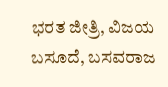ಭರತ ಜೀತ್ರಿ, ವಿಜಯ ಬಸೂದೆ, ಬಸವರಾಜ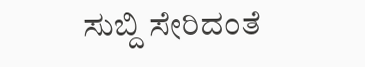ಸುಬ್ದಿ ಸೇರಿದಂತೆ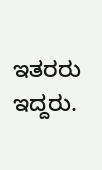ಇತರರು ಇದ್ದರು.